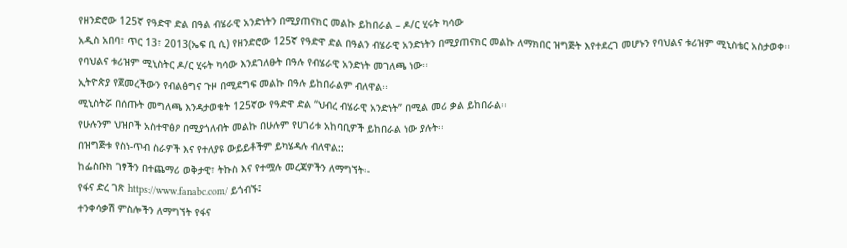የዘንድሮው 125ኛ የዓድዋ ድል በዓል ብሄራዊ አንድነትን በሚያጠናክር መልኩ ይከበራል – ዶ/ር ሂሩት ካሳው
አዲስ አበባ፣ ጥር 13፣ 2013(ኤፍ ቢ ሲ) የዘንድሮው 125ኛ የዓድዋ ድል በዓልን ብሄራዊ አንድነትን በሚያጠናክር መልኩ ለማክበር ዝግጅት እየተደረገ መሆኑን የባህልና ቱሪዝም ሚኒስቴር አስታወቀ፡፡
የባህልና ቱሪዝም ሚኒስትር ዶ/ር ሂሩት ካሳው እንደገለፁት በዓሉ የብሄራዊ አንድነት መገለጫ ነው፡፡
ኢትዮጵያ የጀመረችውን የብልፅግና ጉዞ በሚደግፍ መልኩ በዓሉ ይከበራልም ብለዋል፡፡
ሚኒስትሯ በሰጡት መግለጫ እንዳታወቁት 125ኛው የዓድዋ ድል “ህብረ ብሄራዊ አንድነት” በሚል መሪ ቃል ይከበራል፡፡
የሁሉንም ህዝቦች አስተዋፅዖ በሚያጎለብት መልኩ በሁሉም የሀገሪቱ አከባቢዎች ይከበራል ነው ያሉት፡፡
በዝግጅቱ የስነ-ጥብ ስራዎች እና የተለያዩ ውይይቶችም ይካሄዳሉ ብለዋል::
ከፌስቡክ ገፃችን በተጨማሪ ወቅታዊ፣ ትኩስ እና የተሟሉ መረጃዎችን ለማግኘት፡-
የፋና ድረ ገጽ https://www.fanabc.com/ ይጎብኙ፤
ተንቀሳቃሽ ምስሎችን ለማግኘት የፋና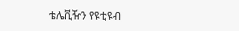ቴሌቪዥን የዩቲዩብ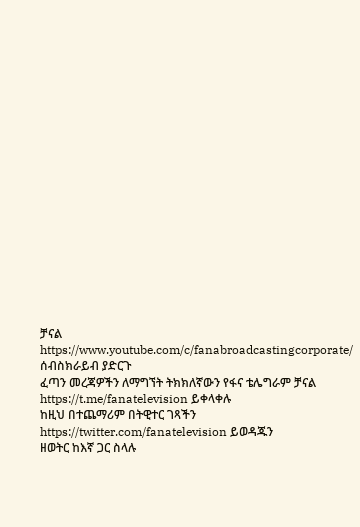ቻናል https://www.youtube.com/c/fanabroadcastingcorporate/ ሰብስክራይብ ያድርጉ
ፈጣን መረጃዎችን ለማግኘት ትክክለኛውን የፋና ቴሌግራም ቻናል https://t.me/fanatelevision ይቀላቀሉ
ከዚህ በተጨማሪም በትዊተር ገጻችን https://twitter.com/fanatelevision ይወዳጁን
ዘወትር ከእኛ ጋር ስላሉ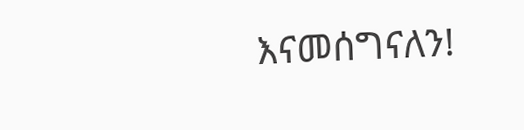እናመሰግናለን!